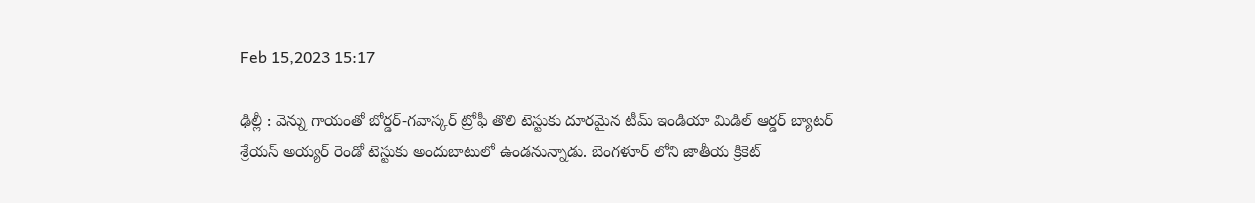Feb 15,2023 15:17

ఢిల్లీ : వెన్ను గాయంతో బోర్డర్‌-గవాస్కర్‌ ట్రోఫీ తొలి టెస్టుకు దూరమైన టీమ్‌ ఇండియా మిడిల్‌ ఆర్డర్‌ బ్యాటర్‌ శ్రేయస్‌ అయ్యర్‌ రెండో టెస్టుకు అందుబాటులో ఉండనున్నాడు. బెంగళూర్‌ లోని జాతీయ క్రికెట్‌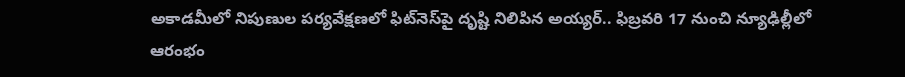అకాడమీలో నిపుణుల పర్యవేక్షణలో ఫిట్‌నెస్‌పై దృష్టి నిలిపిన అయ్యర్‌.. ఫిబ్రవరి 17 నుంచి న్యూఢిల్లీలో ఆరంభం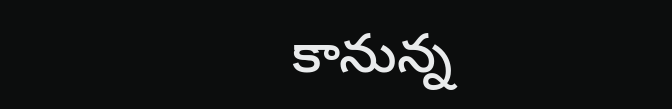కానున్న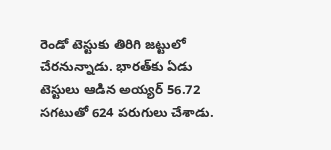రెండో టెస్టుకు తిరిగి జట్టులో చేరనున్నాడు. భారత్‌కు ఏడు టెస్టులు ఆడిన అయ్యర్‌ 56.72 సగటుతో 624 పరుగులు చేశాడు.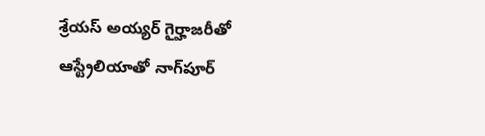శ్రేయస్‌ అయ్యర్‌ గైర్హాజరీతో ఆస్ట్రేలియాతో నాగ్‌పూర్‌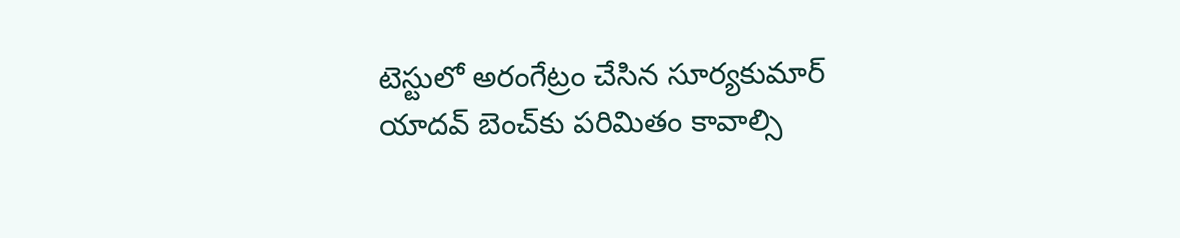టెస్టులో అరంగేట్రం చేసిన సూర్యకుమార్‌ యాదవ్‌ బెంచ్‌కు పరిమితం కావాల్సి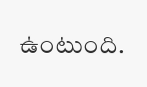ఉంటుంది.